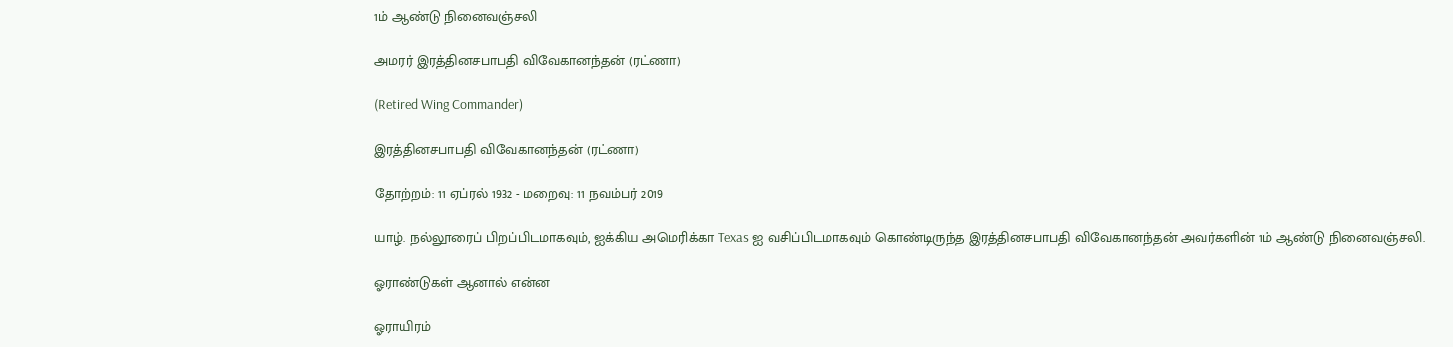1ம் ஆண்டு நினைவஞ்சலி

அமரர் இரத்தினசபாபதி விவேகானந்தன் (ரட்ணா)

(Retired Wing Commander)

இரத்தினசபாபதி விவேகானந்தன் (ரட்ணா)

தோற்றம்: 11 ஏப்ரல் 1932 - மறைவு: 11 நவம்பர் 2019

யாழ். நல்லூரைப் பிறப்பிடமாகவும், ஐக்கிய அமெரிக்கா Texas ஐ வசிப்பிடமாகவும் கொண்டிருந்த இரத்தினசபாபதி விவேகானந்தன் அவர்களின் 1ம் ஆண்டு நினைவஞ்சலி.

ஓராண்டுகள் ஆனால் என்ன

ஓராயிரம்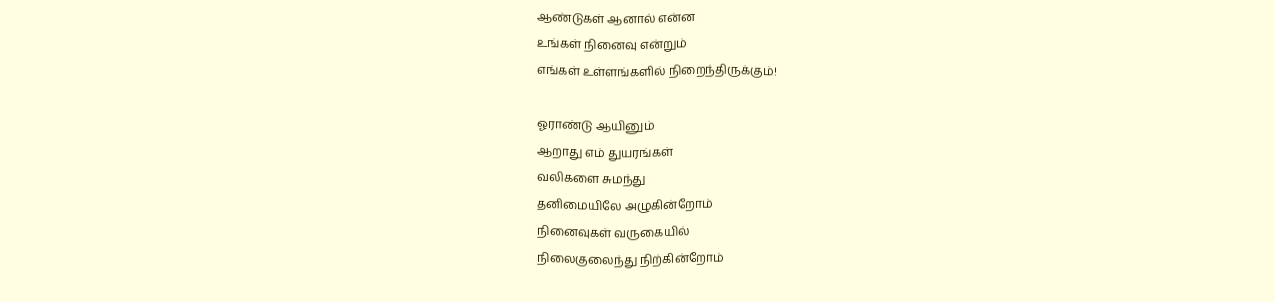ஆண்டுகள் ஆனால் என்ன
உங்கள் நினைவு என்றும்
எங்கள் உள்ளங்களில் நிறைந்திருக்கும்!

ஓராண்டு ஆயினும்
ஆறாது எம் துயரங்கள்
வலிகளை சுமந்து
தனிமையிலே அழுகின்றோம்
நினைவுகள் வருகையில்
நிலைகுலைந்து நிற்கின்றோம்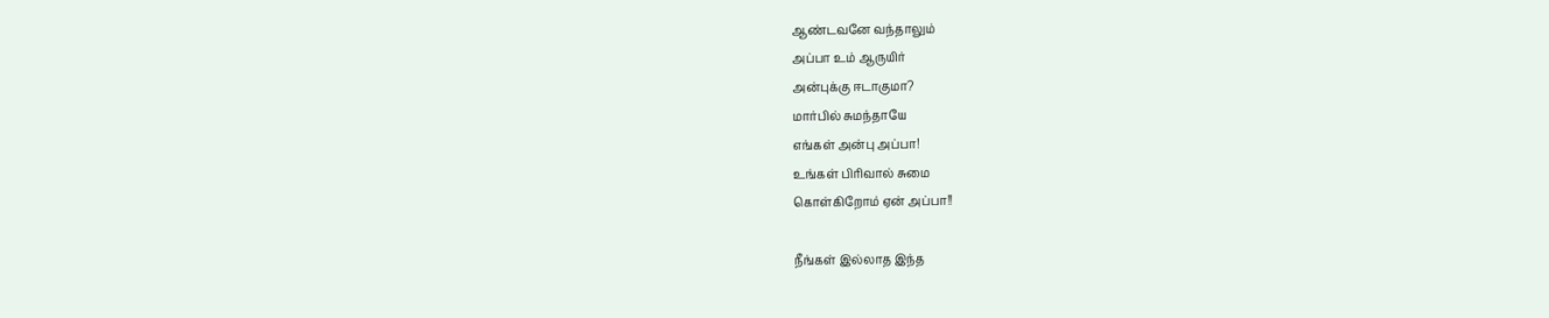ஆண்டவனே வந்தாலும்
அப்பா உம் ஆருயிர்
அன்புக்கு ஈடாகுமா?
மார்பில் சுமந்தாயே
எங்கள் அன்பு அப்பா!
உங்கள் பிரிவால் சுமை
கொள்கிறோம் ஏன் அப்பா!!

நீங்கள் இல்லாத இந்த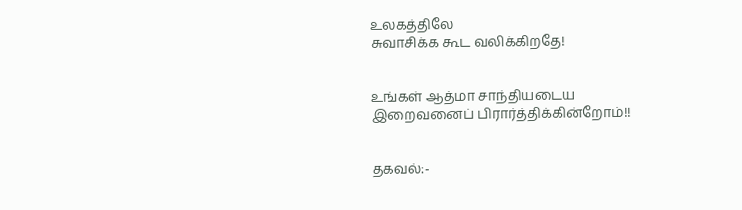உலகத்திலே
சுவாசிக்க கூட வலிக்கிறதே!


உங்கள் ஆத்மா சாந்தியடைய
இறைவனைப் பிரார்த்திக்கின்றோம்!!


தகவல்:-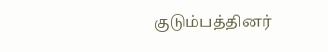குடும்பத்தினர்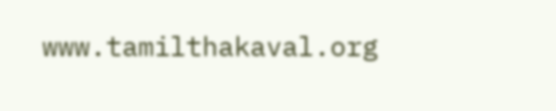www.tamilthakaval.org